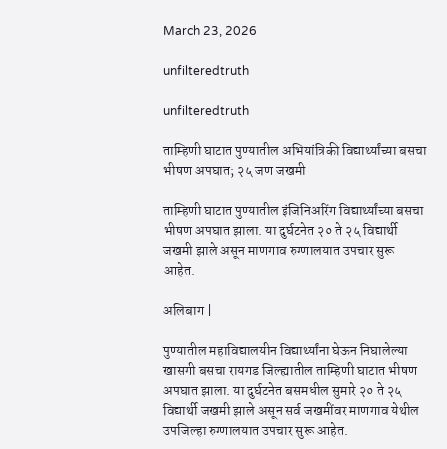March 23, 2026

unfilteredtruth

unfilteredtruth

ताम्हिणी घाटात पुण्यातील अभियांत्रिकी विद्यार्थ्यांच्या बसचा भीषण अपघात; २५ जण जखमी

ताम्हिणी घाटात पुण्यातील इंजिनिअरिंग विद्यार्थ्यांच्या बसचा भीषण अपघात झाला. या दुर्घटनेत २० ते २५ विद्यार्थी जखमी झाले असून माणगाव रुग्णालयात उपचार सुरू आहेत.

अलिबाग |

पुण्यातील महाविद्यालयीन विद्यार्थ्यांना घेऊन निघालेल्या खासगी बसचा रायगड जिल्ह्यातील ताम्हिणी घाटात भीषण अपघात झाला. या दुर्घटनेत बसमधील सुमारे २० ते २५ विद्यार्थी जखमी झाले असून सर्व जखमींवर माणगाव येथील उपजिल्हा रुग्णालयात उपचार सुरू आहेत.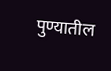पुण्यातील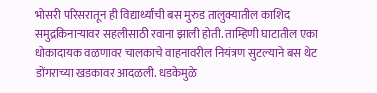भोसरी परिसरातून ही विद्यार्थ्यांची बस मुरुड तालुक्यातील काशिद समुद्रकिनाऱ्यावर सहलीसाठी रवाना झाली होती. ताम्हिणी घाटातील एका धोकादायक वळणावर चालकाचे वाहनावरील नियंत्रण सुटल्याने बस थेट डोंगराच्या खडकावर आदळली. धडकेमुळे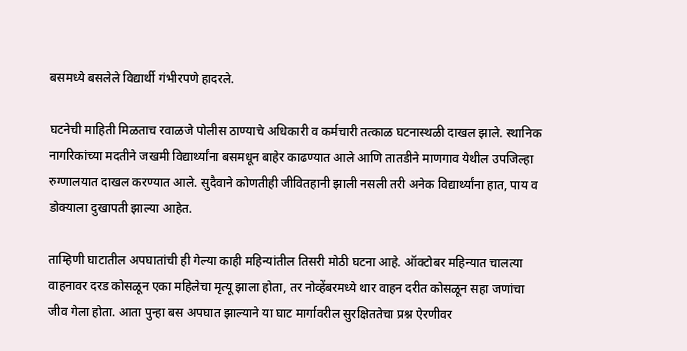बसमध्ये बसलेले विद्यार्थी गंभीरपणे हादरले.

घटनेची माहिती मिळताच रवाळजे पोलीस ठाण्याचे अधिकारी व कर्मचारी तत्काळ घटनास्थळी दाखल झाले. स्थानिक नागरिकांच्या मदतीने जखमी विद्यार्थ्यांना बसमधून बाहेर काढण्यात आले आणि तातडीने माणगाव येथील उपजिल्हा रुग्णालयात दाखल करण्यात आले. सुदैवाने कोणतीही जीवितहानी झाली नसली तरी अनेक विद्यार्थ्यांना हात, पाय व डोक्याला दुखापती झाल्या आहेत.

ताम्हिणी घाटातील अपघातांची ही गेल्या काही महिन्यांतील तिसरी मोठी घटना आहे. ऑक्टोबर महिन्यात चालत्या वाहनावर दरड कोसळून एका महिलेचा मृत्यू झाला होता, तर नोव्हेंबरमध्ये थार वाहन दरीत कोसळून सहा जणांचा जीव गेला होता. आता पुन्हा बस अपघात झाल्याने या घाट मार्गावरील सुरक्षिततेचा प्रश्न ऐरणीवर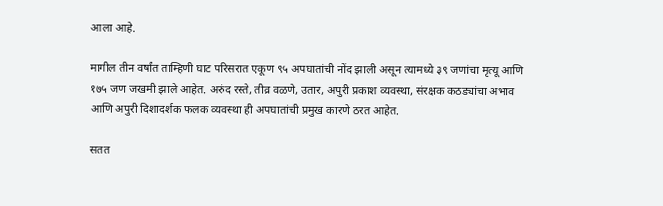आला आहे.

मागील तीन वर्षांत ताम्हिणी घाट परिसरात एकूण ९५ अपघातांची नोंद झाली असून त्यामध्ये ३९ जणांचा मृत्यू आणि १७५ जण जखमी झाले आहेत. अरुंद रस्ते, तीव्र वळणे, उतार, अपुरी प्रकाश व्यवस्था, संरक्षक कठड्यांचा अभाव आणि अपुरी दिशादर्शक फलक व्यवस्था ही अपघातांची प्रमुख कारणे ठरत आहेत.

सतत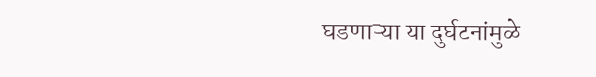घडणाऱ्या या दुर्घटनांमुळे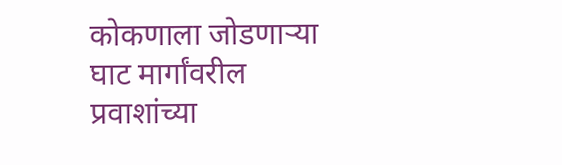कोकणाला जोडणाऱ्या घाट मार्गांवरील प्रवाशांच्या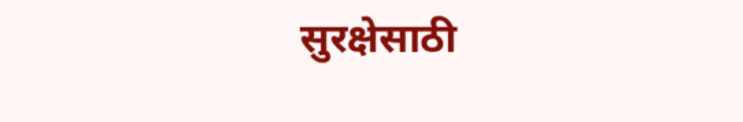सुरक्षेसाठी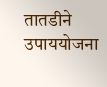तातडीने उपाययोजना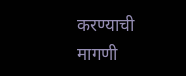करण्याची मागणी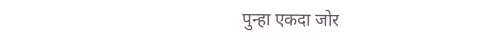पुन्हा एकदा जोर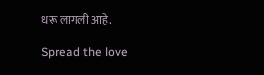धरू लागली आहे.

Spread the love